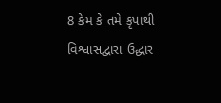8 કેમ કે તમે કૃપાથી વિશ્વાસદ્વારા ઉદ્ધાર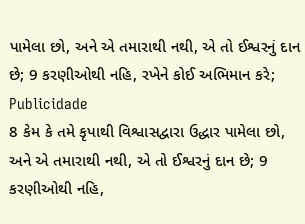પામેલા છો, અને એ તમારાથી નથી, એ તો ઈશ્વરનું દાન છે; 9 કરણીઓથી નહિ, રખેને કોઈ અભિમાન કરે;
Publicidade
8 કેમ કે તમે કૃપાથી વિશ્વાસદ્વારા ઉદ્ધાર પામેલા છો, અને એ તમારાથી નથી, એ તો ઈશ્વરનું દાન છે; 9 કરણીઓથી નહિ,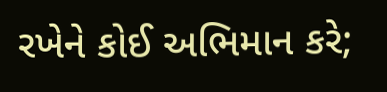રખેને કોઈ અભિમાન કરે;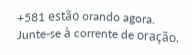+581 estão orando agora.
Junte-se à corrente de oração.